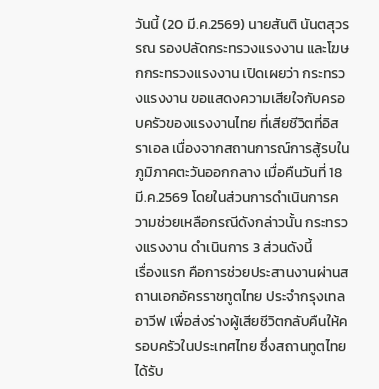วันนี้ (20 มี.ค.2569) นายสันติ นันตสุวรรณ รองปลัดกระทรวงแรงงาน และโฆษกกระทรวงแรงงาน เปิดเผยว่า กระทรวงแรงงาน ขอแสดงความเสียใจกับครอบครัวของแรงงานไทย ที่เสียชีวิตที่อิสราเอล เนื่องจากสถานการณ์การสู้รบในภูมิภาคตะวันออกกลาง เมื่อคืนวันที่ 18 มี.ค.2569 โดยในส่วนการดำเนินการความช่วยเหลือกรณีดังกล่าวนั้น กระทรวงแรงงาน ดำเนินการ 3 ส่วนดังนี้
เรื่องแรก คือการช่วยประสานงานผ่านสถานเอกอัครราชทูตไทย ประจำกรุงเทลอาวีฟ เพื่อส่งร่างผู้เสียชีวิตกลับคืนให้ครอบครัวในประเทศไทย ซึ่งสถานทูตไทยได้รับ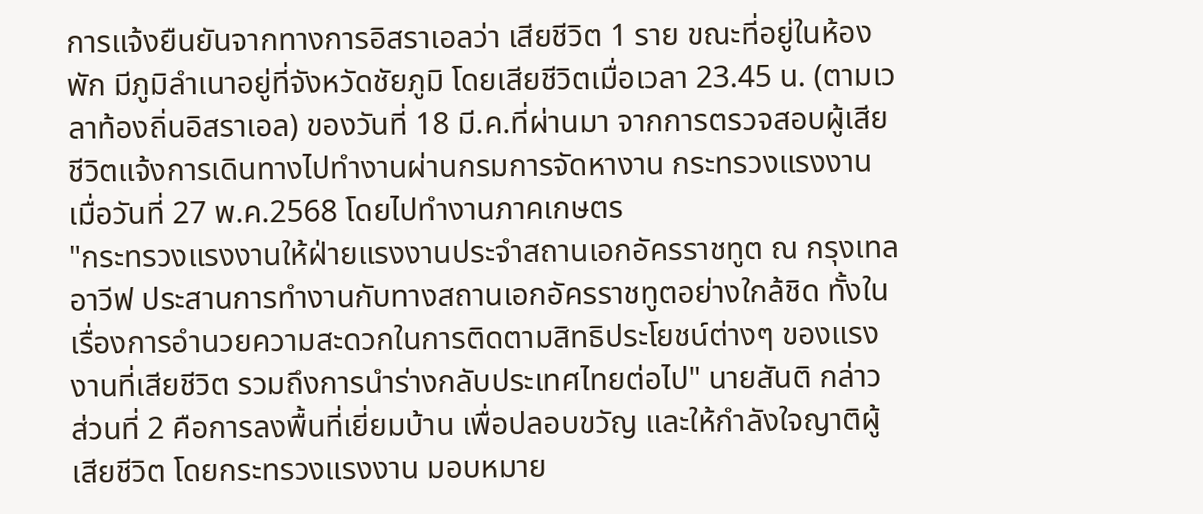การแจ้งยืนยันจากทางการอิสราเอลว่า เสียชีวิต 1 ราย ขณะที่อยู่ในห้องพัก มีภูมิลำเนาอยู่ที่จังหวัดชัยภูมิ โดยเสียชีวิตเมื่อเวลา 23.45 น. (ตามเวลาท้องถิ่นอิสราเอล) ของวันที่ 18 มี.ค.ที่ผ่านมา จากการตรวจสอบผู้เสียชีวิตแจ้งการเดินทางไปทำงานผ่านกรมการจัดหางาน กระทรวงแรงงาน เมื่อวันที่ 27 พ.ค.2568 โดยไปทำงานภาคเกษตร
"กระทรวงแรงงานให้ฝ่ายแรงงานประจำสถานเอกอัครราชทูต ณ กรุงเทลอาวีฟ ประสานการทำงานกับทางสถานเอกอัครราชทูตอย่างใกล้ชิด ทั้งในเรื่องการอำนวยความสะดวกในการติดตามสิทธิประโยชน์ต่างๆ ของแรงงานที่เสียชีวิต รวมถึงการนำร่างกลับประเทศไทยต่อไป" นายสันติ กล่าว
ส่วนที่ 2 คือการลงพื้นที่เยี่ยมบ้าน เพื่อปลอบขวัญ และให้กำลังใจญาติผู้เสียชีวิต โดยกระทรวงแรงงาน มอบหมาย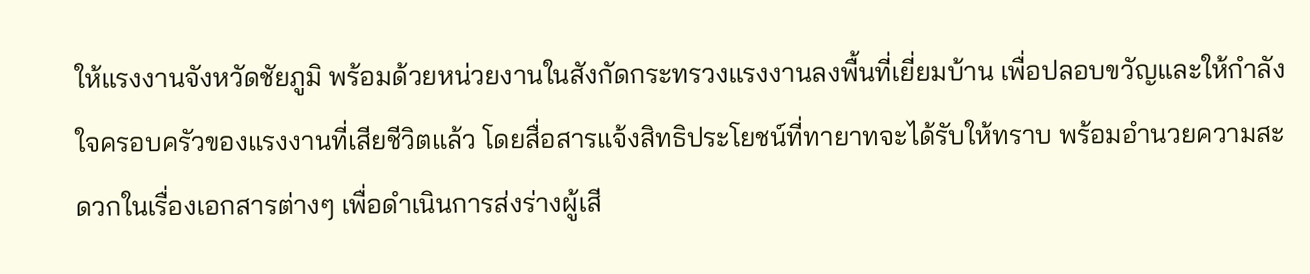ให้แรงงานจังหวัดชัยภูมิ พร้อมด้วยหน่วยงานในสังกัดกระทรวงแรงงานลงพื้นที่เยี่ยมบ้าน เพื่อปลอบขวัญและให้กำลังใจครอบครัวของแรงงานที่เสียชีวิตแล้ว โดยสื่อสารแจ้งสิทธิประโยชน์ที่ทายาทจะได้รับให้ทราบ พร้อมอำนวยความสะดวกในเรื่องเอกสารต่างๆ เพื่อดำเนินการส่งร่างผู้เสี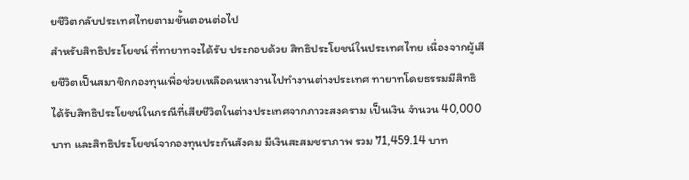ยชีวิตกลับประเทศไทยตามขั้นตอนต่อไป
สำหรับสิทธิประโยชน์ ที่ทายาทจะได้รับ ประกอบด้วย สิทธิประโยชน์ในประเทศไทย เนื่องจากผู้เสียชีวิตเป็นสมาชิกกองทุนเพื่อช่วยเหลือคนหางานไปทำงานต่างประเทศ ทายาทโดยธรรมมีสิทธิได้รับสิทธิประโยชน์ในกรณีที่เสียชีวิตในต่างประเทศจากภาวะสงคราม เป็นเงิน จำนวน 40,000 บาท และสิทธิประโยชน์จากองทุนประกันสังคม มีเงินสะสมชราภาพ รวม 71,459.14 บาท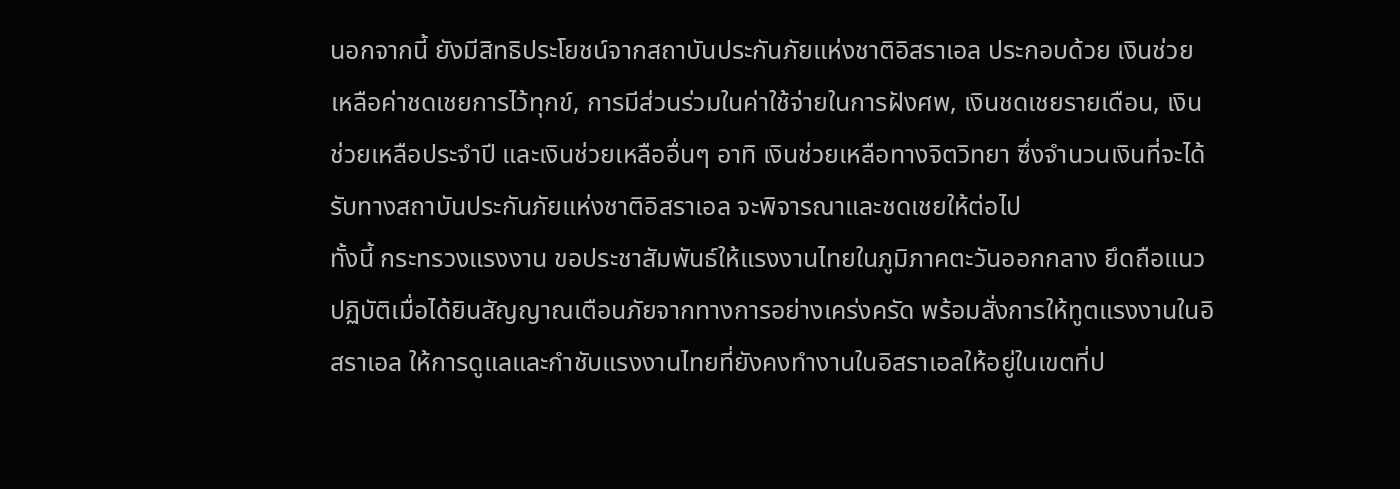นอกจากนี้ ยังมีสิทธิประโยชน์จากสถาบันประกันภัยแห่งชาติอิสราเอล ประกอบด้วย เงินช่วยเหลือค่าชดเชยการไว้ทุกข์, การมีส่วนร่วมในค่าใช้จ่ายในการฝังศพ, เงินชดเชยรายเดือน, เงินช่วยเหลือประจำปี และเงินช่วยเหลืออื่นๆ อาทิ เงินช่วยเหลือทางจิตวิทยา ซึ่งจำนวนเงินที่จะได้รับทางสถาบันประกันภัยแห่งชาติอิสราเอล จะพิจารณาและชดเชยให้ต่อไป
ทั้งนี้ กระทรวงแรงงาน ขอประชาสัมพันธ์ให้แรงงานไทยในภูมิภาคตะวันออกกลาง ยึดถือแนวปฏิบัติเมื่อได้ยินสัญญาณเตือนภัยจากทางการอย่างเคร่งครัด พร้อมสั่งการให้ทูตแรงงานในอิสราเอล ให้การดูแลและกำชับแรงงานไทยที่ยังคงทำงานในอิสราเอลให้อยู่ในเขตที่ป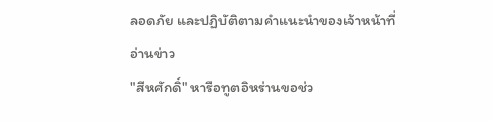ลอดภัย และปฏิบัติตามคำแนะนำของเจ้าหน้าที่
อ่านข่าว
"สีหศักดิ์" หารือทูตอิหร่านขอช่ว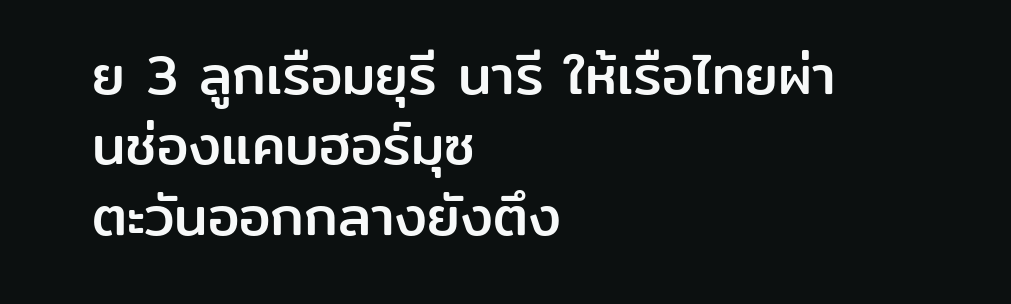ย 3 ลูกเรือมยุรี นารี ให้เรือไทยผ่านช่องแคบฮอร์มุซ
ตะวันออกกลางยังตึง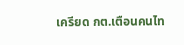เครียด กต.เตือนคนไท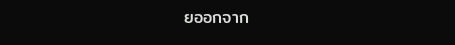ยออกจาก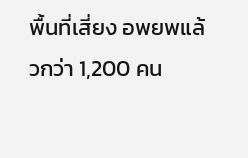พื้นที่เสี่ยง อพยพแล้วกว่า 1,200 คน